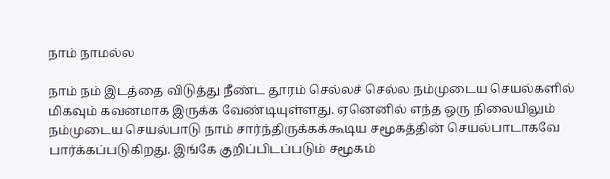நாம் நாமல்ல

நாம் நம் இடத்தை விடுத்து நீண்ட தூரம் செல்லச் செல்ல நம்முடைய செயல்களில் மிகவும் கவனமாக இருக்க வேண்டியுள்ளது. ஏனெனில் எந்த ஒரு நிலையிலும் நம்முடைய செயல்பாடு நாம் சார்ந்திருக்கக்கூடிய சமூகத்தின் செயல்பாடாகவே பார்க்கப்படுகிறது. இங்கே குறிப்பிடப்படும் சமூகம்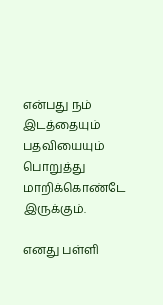என்பது நம் இடத்தையும் பதவியையும் பொறுத்து மாறிக்கொண்டே இருக்கும்.

எனது பள்ளி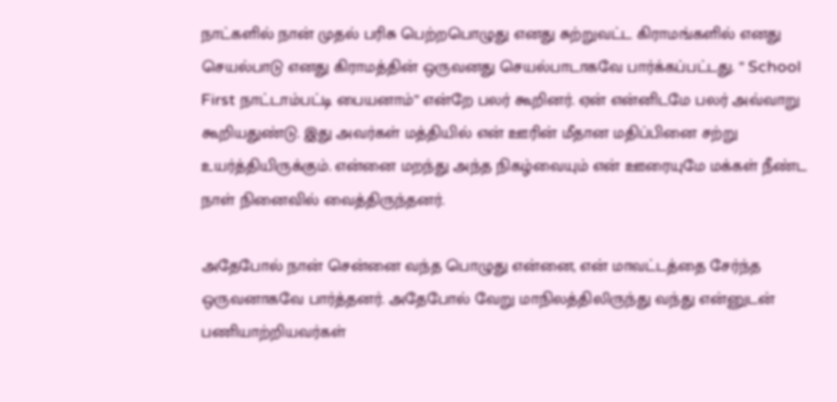நாட்களில் நான் முதல் பரிசு பெற்றபொழுது எனது சுற்றுவட்ட கிராமங்களில் எனது செயல்பாடு எனது கிராமத்தின் ஒருவனது செயல்பாடாகவே பார்க்கப்பட்டது. ” School First நாட்டாம்பட்டி பையனாம்” என்றே பலர் கூறினர். ஏன் என்னிடமே பலர் அவ்வாறு கூறியதுண்டு. இது அவர்கள் மத்தியில் என் ஊரின் மீதான மதிப்பினை சற்று உயர்த்தியிருக்கும். என்னை மறந்து அந்த நிகழ்வையும் என் ஊரையுமே மக்கள் நீண்ட நாள் நினைவில் வைத்திருந்தனர்.

அதேபோல் நான் சென்னை வந்த பொழுது என்னை, என் மாவட்டத்தை சேர்ந்த ஒருவனாகவே பார்த்தனர். அதேபோல் வேறு மாநிலத்திலிருந்து வந்து என்னுடன் பணியாற்றியவர்கள்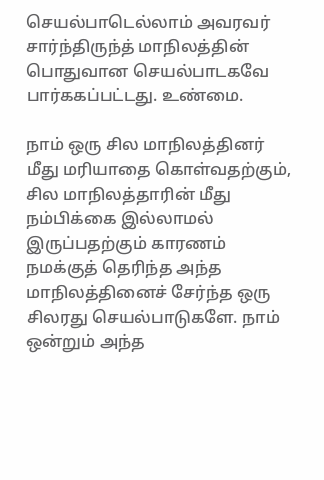செயல்பாடெல்லாம் அவரவர் சார்ந்திருந்த் மாநிலத்தின் பொதுவான செயல்பாடகவே பார்ககப்பட்டது. உண்மை.

நாம் ஒரு சில மாநிலத்தினர் மீது மரியாதை கொள்வதற்கும், சில மாநிலத்தாரின் மீது நம்பிக்கை இல்லாமல் இருப்பதற்கும் காரணம் நமக்குத் தெரிந்த அந்த மாநிலத்தினைச் சேர்ந்த ஒரு சிலரது செயல்பாடுகளே. நாம் ஒன்றும் அந்த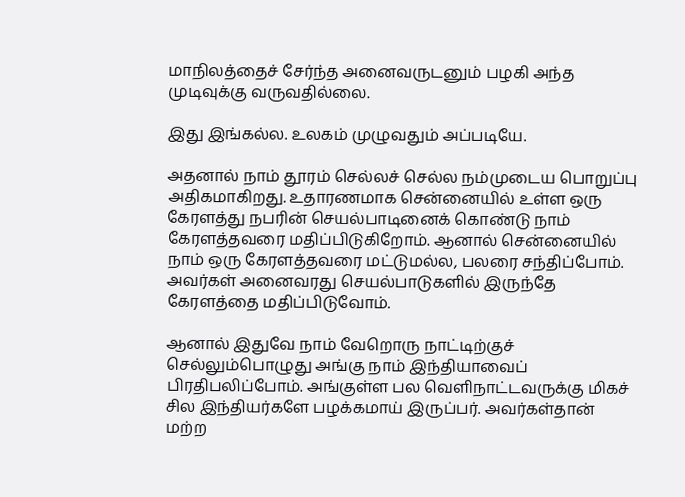மாநிலத்தைச் சேர்ந்த அனைவருடனும் பழகி அந்த முடிவுக்கு வருவதில்லை.

இது இங்கல்ல. உலகம் முழுவதும் அப்படியே.

அத‌னால் நாம் தூரம் செல்லச் செல்ல நம்முடைய பொறுப்பு அதிகமாகிறது. உதாரணமாக சென்னையில் உள்ள ஒரு கேரளத்து நபரின் செயல்பாடினைக் கொண்டு நாம் கேரளத்தவ‌ரை மதிப்பிடுகிறோம். ஆனால் சென்னையில் நாம் ஒரு கேரளத்தவரை மட்டுமல்ல, பலரை சந்திப்போம். அவர்கள் அனைவரது செயல்பாடுகளில் இருந்தே கேரளத்தை மதிப்பிடுவோம்.

ஆனால் இதுவே நாம் வேறொரு நாட்டிற்குச் செல்லும்பொழுது அங்கு நாம் இந்தியாவைப் பிரதிபலிப்போம். அங்குள்ள‌ பல வெளிநாட்டவருக்கு மிகச் சில இந்தியர்களே பழக்கமாய் இருப்பர். அவர்கள்தான் மற்ற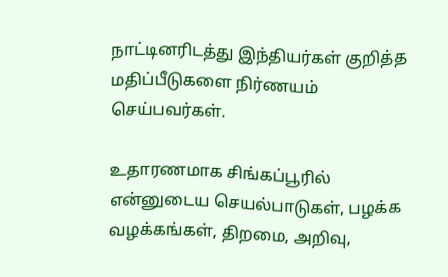நாட்டினரிடத்து இந்தியர்கள் குறித்த மதிப்பீடுகளை நிர்ணயம் செய்பவர்கள்.

உதாரணமாக சிங்கப்பூரில் என்னுடைய செயல்பாடுகள், பழக்க வழக்கங்கள், திறமை, அறிவு,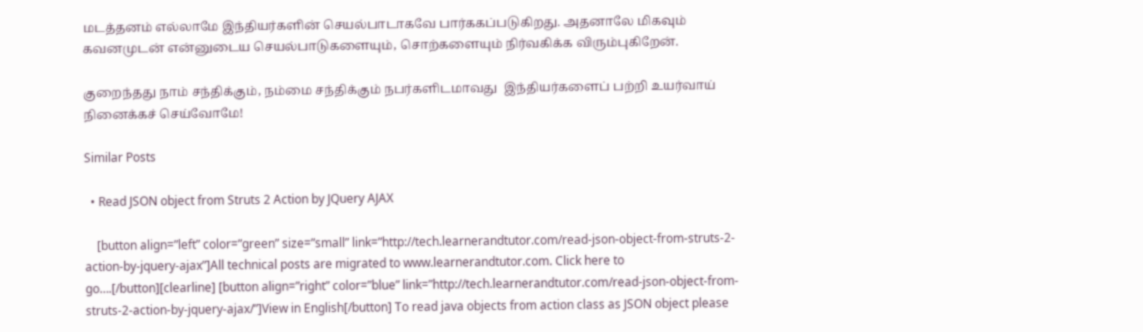மடத்தனம் எல்லாமே இந்தியர்களின் செயல்பாடாகவே பார்ககப்படுகிறது. அதனாலே மிகவும் கவனமுடன் என்னுடைய செயல்பாடுகளையும், சொற்களையும் நிர்வகிக்க விரும்புகிறேன்.

குறைந்தது நாம் சந்திக்கும், நம்மை சந்திக்கும் நபர்களிடமாவது  இந்தியர்களைப் பற்றி உயர்வாய் நினைக்கச் செய்வோமே!

Similar Posts

  • Read JSON object from Struts 2 Action by JQuery AJAX

    [button align=”left” color=”green” size=”small” link=”http://tech.learnerandtutor.com/read-json-object-from-struts-2-action-by-jquery-ajax”]All technical posts are migrated to www.learnerandtutor.com. Click here to go….[/button][clearline] [button align=”right” color=”blue” link=”http://tech.learnerandtutor.com/read-json-object-from-struts-2-action-by-jquery-ajax/”]View in English[/button] To read java objects from action class as JSON object please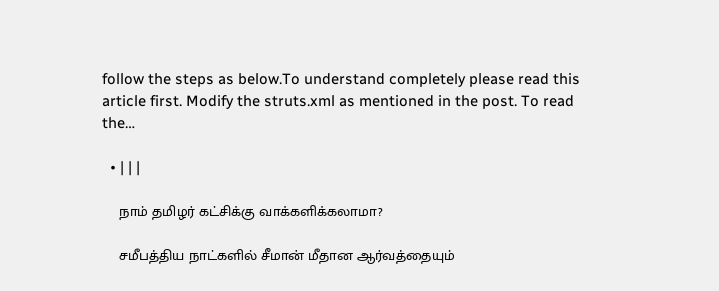follow the steps as below.To understand completely please read this article first. Modify the struts.xml as mentioned in the post. To read the…

  • | | |

    நாம் தமிழர் கட்சிக்கு வாக்களிக்கலாமா?

    சமீபத்திய நாட்களில் சீமான் மீதான ஆர்வத்தையும்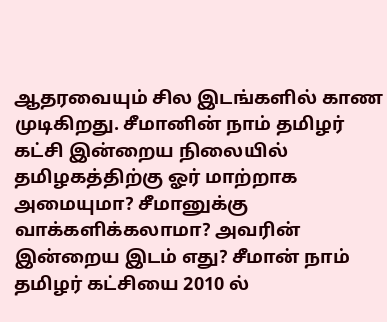ஆதரவையும் சில இடங்களில் காண முடிகிறது. சீமானின் நாம் தமிழர் கட்சி இன்றைய நிலையில் தமிழகத்திற்கு ஓர் மாற்றாக அமையுமா? சீமானுக்கு வாக்களிக்கலாமா? அவரின் இன்றைய இடம் எது? சீமான் நாம் தமிழர் கட்சியை 2010 ல்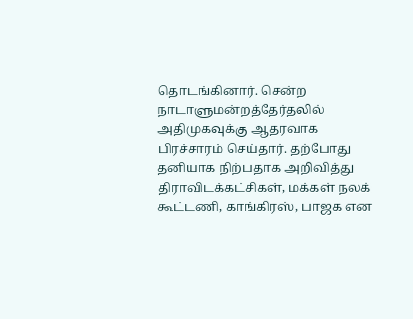தொடங்கினார். சென்ற நாடாளுமன்றத்தேர்தலில் அதிமுகவுக்கு ஆதரவாக பிரச்சாரம் செய்தார். தற்போது தனியாக நிற்பதாக அறிவித்து திராவிடக்கட்சிகள், மக்கள் நலக் கூட்டணி, காங்கிரஸ், பாஜக என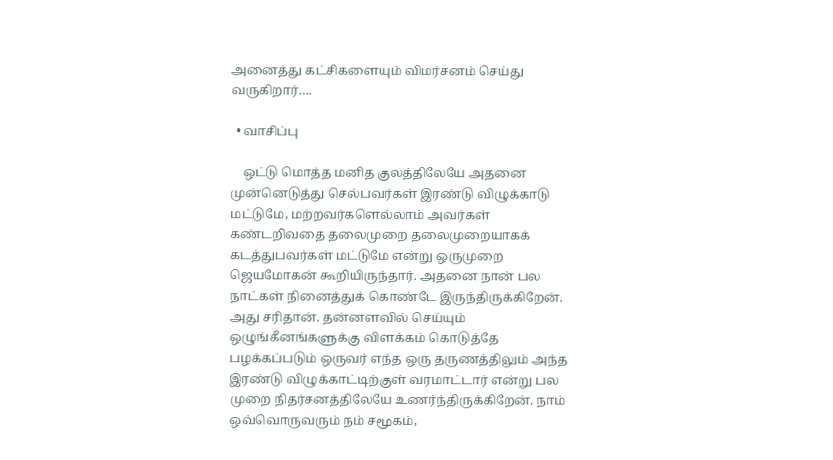அனைத்து கட்சிகளையும் விமர்சனம் செய்து வருகிறார்….

  • வாசிப்பு

    ஒட்டு மொத்த மனித குலத்திலேயே அதனை முன்னெடுத்து செல்பவர்கள் இரண்டு விழுக்காடு மட்டுமே, மற்றவர்களெல்லாம் அவர்கள் கண்டறிவதை தலைமுறை தலைமுறையாகக் கடத்துபவர்கள் மட்டுமே என்று ஒருமுறை ஜெயமோகன் கூறியிருந்தார். அதனை நான் பல நாட்கள் நினைத்துக் கொண்டே இருந்திருக்கிறேன். அது சரிதான். தன்னள‌வில் செய்யும் ஒழுங்கீனங்களுக்கு விளக்கம் கொடுத்தே பழக்கப்படும் ஒருவர் எந்த ஒரு தருணத்திலும் அந்த இரண்டு விழுக்காட்டிற்குள் வரமாட்டார் என்று பல முறை நிதர்சனத்திலேயே உணர்ந்திருக்கிறேன். நாம் ஒவ்வொருவரும் நம் சமூகம்,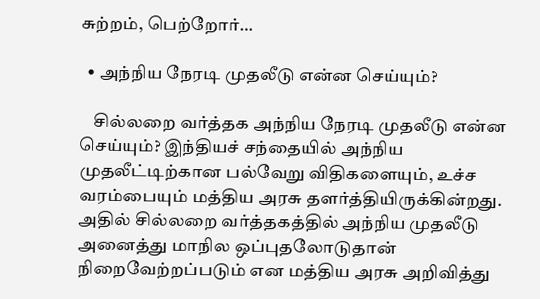சுற்றம், பெற்றோர்…

  • அந்நிய நேரடி முதலீடு என்ன செய்யும்?

    சில்லறை வர்த்தக அந்நிய நேரடி முதலீடு என்ன செய்யும்? இந்தியச் சந்தையில் அந்நிய முதலீட்டிற்கான பல்வேறு விதிகளையும், உச்ச வரம்பையும் மத்திய அரசு தளர்த்தியிருக்கின்றது. அதில் சில்லறை வர்த்தகத்தில் அந்நிய முதலீடு அனைத்து மாநில ஒப்புதலோடுதான் நிறைவேற்றப்படும் என மத்திய அரசு அறிவித்து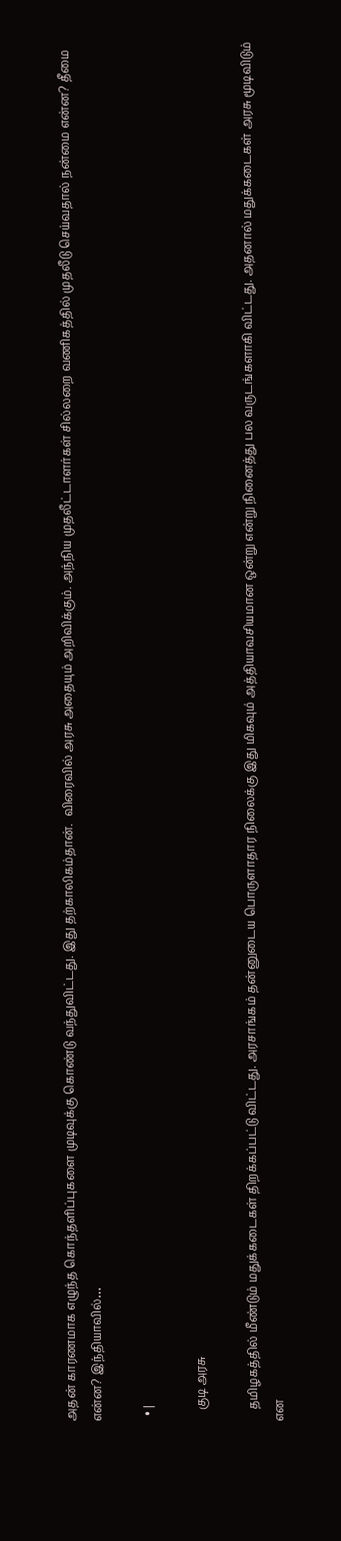அதன் காரணமாக எழுந்த கொந்தளிப்புகளை முடிவுக்கு கொண்டு வந்துவிட்டது. இது தற்காலிகம்தான்.  விரைவில் அரசு அதையும் அறிவிக்கும். அந்நிய முதலீட்டாளர்கள் சில்லறை வணிகத்தில் முதலீடு செய்வதால் நன்மை என்ன? தீமை என்ன? இந்தியாவில்…

  • |

    குடி அரசு

    தமிழகத்தில் மீண்டும் மதுக்கடைகள் திறக்கப்பட்டு விட்டது. அரசாங்கம் தன்னுடைய பொருளாதார நிலைக்கு இது மிகவும் அத்தியாவசியமான ஒன்று என்று நினைத்து பல வருடங்களாகி விட்டது. அதனால் மதுக்கடைகள் அரசு மூடிவிடும் என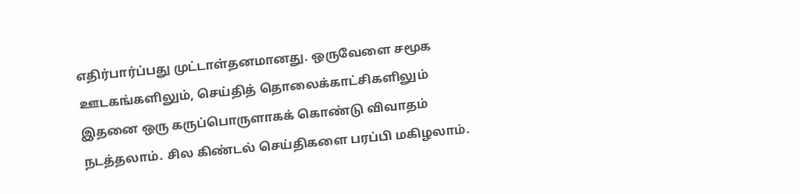எதிர்பார்ப்பது முட்டாள்தனமானது. ஒருவேளை சமூக ஊடகங்களிலும், செய்தித் தொலைக்காட்சிகளிலும் இதனை ஒரு கருப்பொருளாகக் கொண்டு விவாதம் நடத்தலாம். சில கிண்டல் செய்திகளை பரப்பி மகிழலாம்.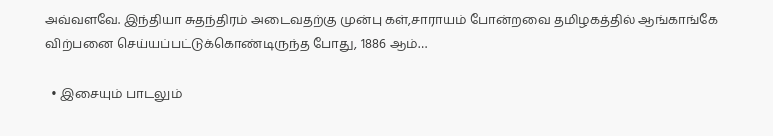அவ்வளவே. இந்தியா சுதந்திரம் அடைவதற்கு முன்பு கள்,சாராயம் போன்றவை தமிழகத்தில் ஆங்காங்கே விற்பனை செய்யப்பட்டுக்கொண்டிருந்த போது, 1886 ஆம்…

  • இசையும் பாடலும்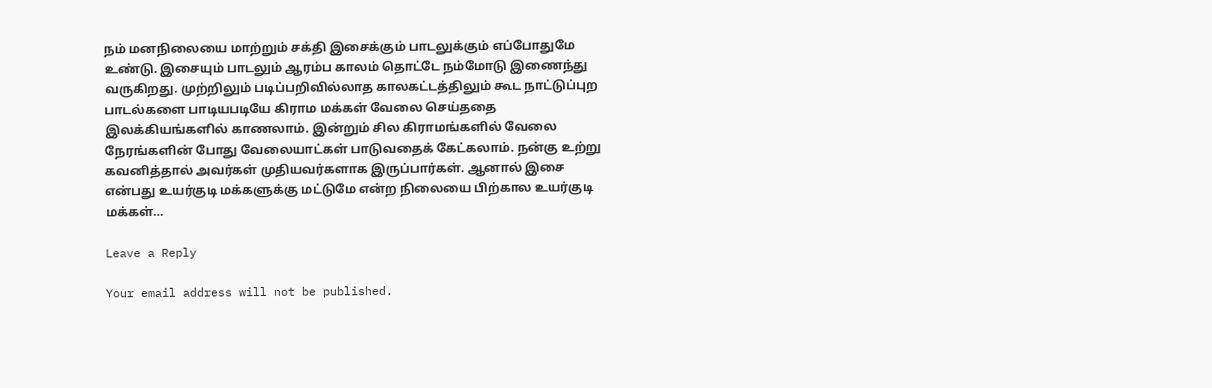நம் மனநிலையை மாற்றும் சக்தி இசைக்கும் பாடலுக்கும் எப்போதுமே உண்டு. இசையும் பாடலும் ஆரம்ப காலம் தொட்டே நம்மோடு இணைந்து வருகிறது. முற்றிலும் படிப்பறிவில்லாத காலகட்டத்திலும் கூட நாட்டுப்புற பாடல்களை பாடியபடியே கிராம மக்கள் வேலை செய்ததை இலக்கியங்களில் காணலாம். இன்றும் சில கிராமங்களில் வேலை நேரங்களின் போது வேலையாட்கள் பாடுவதைக் கேட்கலாம். நன்கு உற்று கவனித்தால் அவர்கள் முதியவர்களாக இருப்பார்கள். ஆனால் இசை என்பது உயர்குடி மக்களுக்கு மட்டுமே என்ற நிலையை பிற்கால உயர்குடி மக்கள்…

Leave a Reply

Your email address will not be published.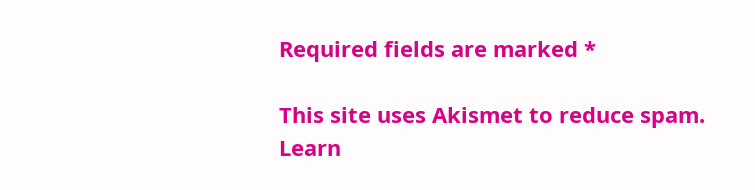Required fields are marked *

This site uses Akismet to reduce spam. Learn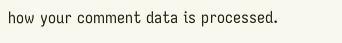how your comment data is processed.